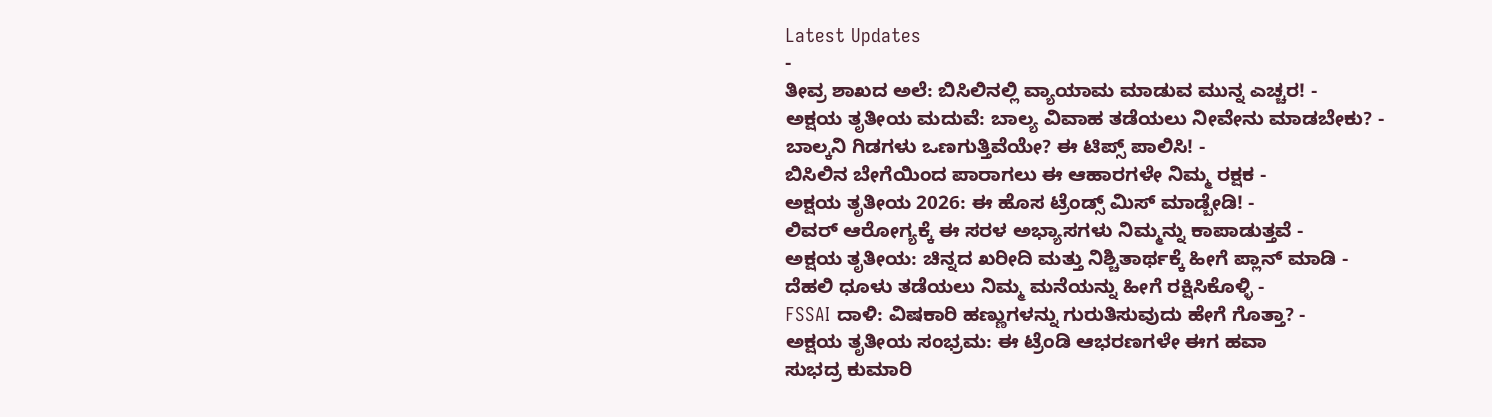Latest Updates
-
ತೀವ್ರ ಶಾಖದ ಅಲೆ: ಬಿಸಿಲಿನಲ್ಲಿ ವ್ಯಾಯಾಮ ಮಾಡುವ ಮುನ್ನ ಎಚ್ಚರ! -
ಅಕ್ಷಯ ತೃತೀಯ ಮದುವೆ: ಬಾಲ್ಯ ವಿವಾಹ ತಡೆಯಲು ನೀವೇನು ಮಾಡಬೇಕು? -
ಬಾಲ್ಕನಿ ಗಿಡಗಳು ಒಣಗುತ್ತಿವೆಯೇ? ಈ ಟಿಪ್ಸ್ ಪಾಲಿಸಿ! -
ಬಿಸಿಲಿನ ಬೇಗೆಯಿಂದ ಪಾರಾಗಲು ಈ ಆಹಾರಗಳೇ ನಿಮ್ಮ ರಕ್ಷಕ -
ಅಕ್ಷಯ ತೃತೀಯ 2026: ಈ ಹೊಸ ಟ್ರೆಂಡ್ಸ್ ಮಿಸ್ ಮಾಡ್ಬೇಡಿ! -
ಲಿವರ್ ಆರೋಗ್ಯಕ್ಕೆ ಈ ಸರಳ ಅಭ್ಯಾಸಗಳು ನಿಮ್ಮನ್ನು ಕಾಪಾಡುತ್ತವೆ -
ಅಕ್ಷಯ ತೃತೀಯ: ಚಿನ್ನದ ಖರೀದಿ ಮತ್ತು ನಿಶ್ಚಿತಾರ್ಥಕ್ಕೆ ಹೀಗೆ ಪ್ಲಾನ್ ಮಾಡಿ -
ದೆಹಲಿ ಧೂಳು ತಡೆಯಲು ನಿಮ್ಮ ಮನೆಯನ್ನು ಹೀಗೆ ರಕ್ಷಿಸಿಕೊಳ್ಳಿ -
FSSAI ದಾಳಿ: ವಿಷಕಾರಿ ಹಣ್ಣುಗಳನ್ನು ಗುರುತಿಸುವುದು ಹೇಗೆ ಗೊತ್ತಾ? -
ಅಕ್ಷಯ ತೃತೀಯ ಸಂಭ್ರಮ: ಈ ಟ್ರೆಂಡಿ ಆಭರಣಗಳೇ ಈಗ ಹವಾ
ಸುಭದ್ರ ಕುಮಾರಿ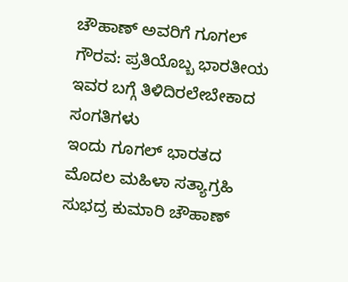ಚೌಹಾಣ್ ಅವರಿಗೆ ಗೂಗಲ್ ಗೌರವ: ಪ್ರತಿಯೊಬ್ಬ ಭಾರತೀಯ ಇವರ ಬಗ್ಗೆ ತಿಳಿದಿರಲೇಬೇಕಾದ ಸಂಗತಿಗಳು
ಇಂದು ಗೂಗಲ್ ಭಾರತದ ಮೊದಲ ಮಹಿಳಾ ಸತ್ಯಾಗ್ರಹಿ ಸುಭದ್ರ ಕುಮಾರಿ ಚೌಹಾಣ್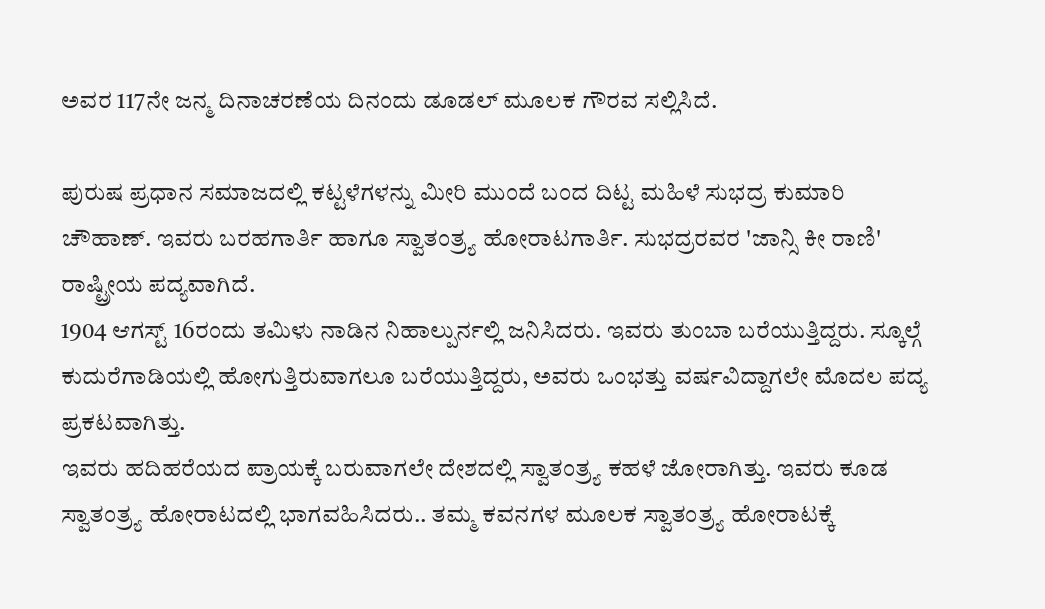ಅವರ 117ನೇ ಜನ್ಮ ದಿನಾಚರಣೆಯ ದಿನಂದು ಡೂಡಲ್ ಮೂಲಕ ಗೌರವ ಸಲ್ಲಿಸಿದೆ.

ಪುರುಷ ಪ್ರಧಾನ ಸಮಾಜದಲ್ಲಿ ಕಟ್ಟಳೆಗಳನ್ನು ಮೀರಿ ಮುಂದೆ ಬಂದ ದಿಟ್ಟ ಮಹಿಳೆ ಸುಭದ್ರ ಕುಮಾರಿ ಚೌಹಾಣ್. ಇವರು ಬರಹಗಾರ್ತಿ ಹಾಗೂ ಸ್ವಾತಂತ್ರ್ಯ ಹೋರಾಟಗಾರ್ತಿ. ಸುಭದ್ರರವರ 'ಜಾನ್ಸಿ ಕೀ ರಾಣಿ' ರಾಷ್ಟ್ರೀಯ ಪದ್ಯವಾಗಿದೆ.
1904 ಆಗಸ್ಟ್ 16ರಂದು ತಮಿಳು ನಾಡಿನ ನಿಹಾಲ್ಪುರ್ನಲ್ಲಿ ಜನಿಸಿದರು. ಇವರು ತುಂಬಾ ಬರೆಯುತ್ತಿದ್ದರು. ಸ್ಕೂಲ್ಗೆ ಕುದುರೆಗಾಡಿಯಲ್ಲಿ ಹೋಗುತ್ತಿರುವಾಗಲೂ ಬರೆಯುತ್ತಿದ್ದರು, ಅವರು ಒಂಭತ್ತು ವರ್ಷವಿದ್ದಾಗಲೇ ಮೊದಲ ಪದ್ಯ ಪ್ರಕಟವಾಗಿತ್ತು.
ಇವರು ಹದಿಹರೆಯದ ಪ್ರಾಯಕ್ಕೆ ಬರುವಾಗಲೇ ದೇಶದಲ್ಲಿ ಸ್ವಾತಂತ್ರ್ಯ ಕಹಳೆ ಜೋರಾಗಿತ್ತು. ಇವರು ಕೂಡ ಸ್ವಾತಂತ್ರ್ಯ ಹೋರಾಟದಲ್ಲಿ ಭಾಗವಹಿಸಿದರು.. ತಮ್ಮ ಕವನಗಳ ಮೂಲಕ ಸ್ವಾತಂತ್ರ್ಯ ಹೋರಾಟಕ್ಕೆ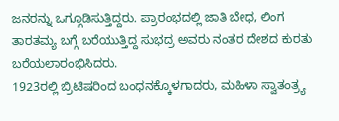ಜನರನ್ನು ಒಗ್ಗೂಡಿಸುತ್ತಿದ್ದರು. ಪ್ರಾರಂಭದಲ್ಲಿ ಜಾತಿ ಬೇಧ, ಲಿಂಗ ತಾರತಮ್ಯ ಬಗ್ಗೆ ಬರೆಯುತ್ತಿದ್ದ ಸುಭದ್ರ ಅವರು ನಂತರ ದೇಶದ ಕುರತು ಬರೆಯಲಾರಂಭಿಸಿದರು.
1923ರಲ್ಲಿ ಬ್ರಿಟಿಷರಿಂದ ಬಂಧನಕ್ಕೊಳಗಾದರು, ಮಹಿಳಾ ಸ್ವಾತಂತ್ರ್ಯ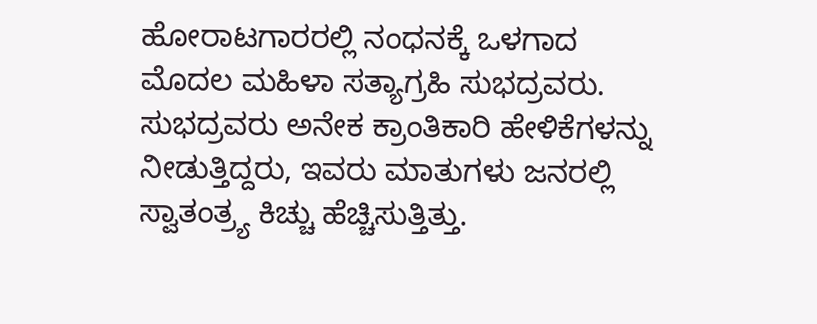ಹೋರಾಟಗಾರರಲ್ಲಿ ನಂಧನಕ್ಕೆ ಒಳಗಾದ ಮೊದಲ ಮಹಿಳಾ ಸತ್ಯಾಗ್ರಹಿ ಸುಭದ್ರವರು. ಸುಭದ್ರವರು ಅನೇಕ ಕ್ರಾಂತಿಕಾರಿ ಹೇಳಿಕೆಗಳನ್ನು ನೀಡುತ್ತಿದ್ದರು, ಇವರು ಮಾತುಗಳು ಜನರಲ್ಲಿ ಸ್ವಾತಂತ್ರ್ಯ ಕಿಚ್ಚು ಹೆಚ್ಚಿಸುತ್ತಿತ್ತು.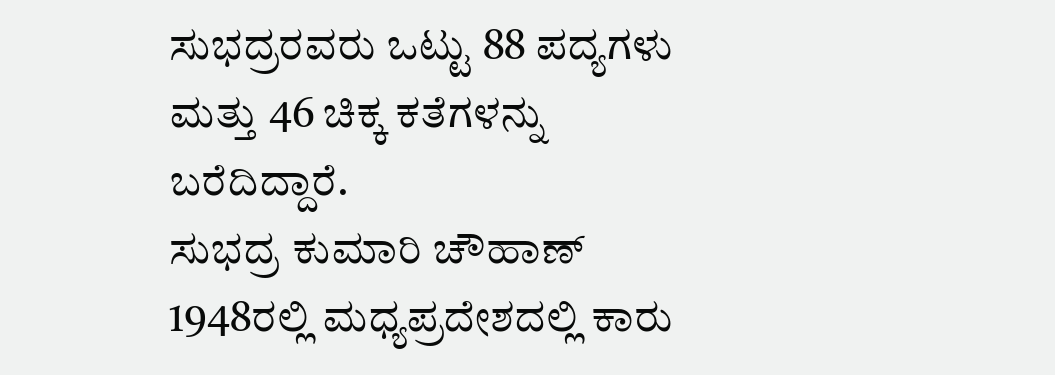ಸುಭದ್ರರವರು ಒಟ್ಟು 88 ಪದ್ಯಗಳು ಮತ್ತು 46 ಚಿಕ್ಕ ಕತೆಗಳನ್ನು ಬರೆದಿದ್ದಾರೆ.
ಸುಭದ್ರ ಕುಮಾರಿ ಚೌಹಾಣ್ 1948ರಲ್ಲಿ ಮಧ್ಯಪ್ರದೇಶದಲ್ಲಿ ಕಾರು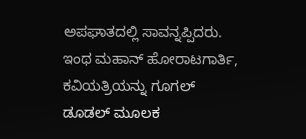ಅಪಘಾತದಲ್ಲಿ ಸಾವನ್ನಪ್ಪಿದರು. ಇಂಥ ಮಹಾನ್ ಹೋರಾಟಗಾರ್ತಿ, ಕವಿಯತ್ರಿಯನ್ನು ಗೂಗಲ್ ಡೂಡಲ್ ಮೂಲಕ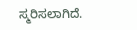ಸ್ಮರಿಸಲಾಗಿದೆ.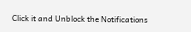Click it and Unblock the Notifications